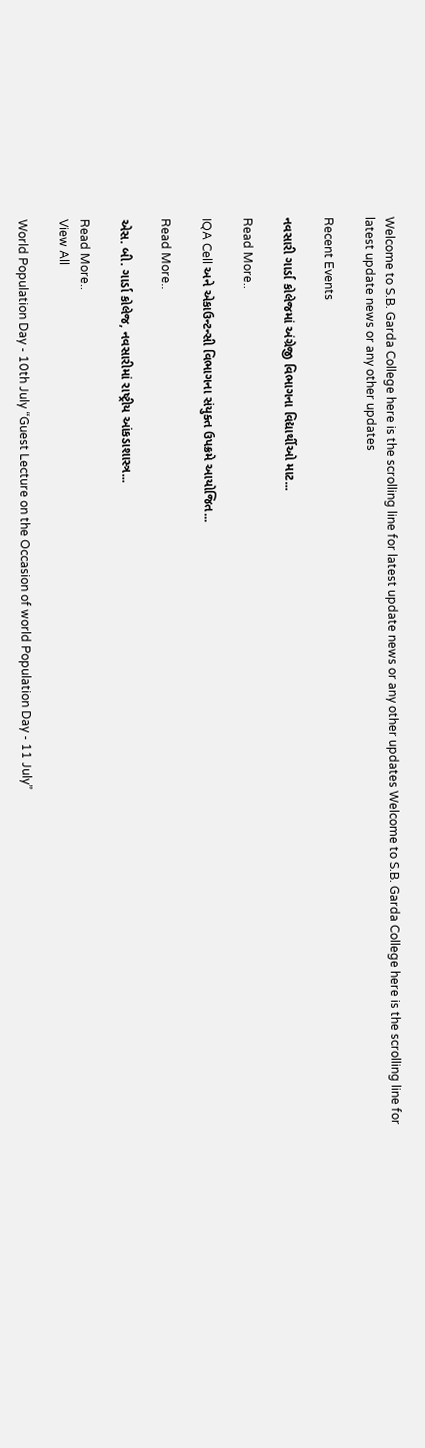Welcome to S.B. Garda College here is the scrolling line for latest update news or any other updates Welcome to S.B. Garda College here is the scrolling line for latest update news or any other updates

Recent Events

નવસારી ગાર્ડા કોલેજમાં અંગ્રેજી વિભાગના વિદ્યાર્થીઓ માટ...

Read More..

IQA Cell અને એકાઉન્ટન્સી વિભાગના સંયુક્ત ઉપક્રમે આયોજિત...

Read More..

એસ. બી. ગાર્ડા કોલેજ, નવસારીમાં રાષ્ટ્રીય આંકડાશાસ્ત્ર...

Read More..
View All

World Population Day - 10th July “Guest Lecture on the Occasion of world Population Day - 11 July”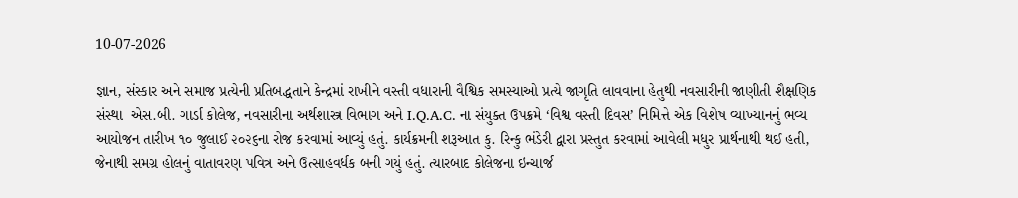10-07-2026

જ્ઞાન, સંસ્કાર અને સમાજ પ્રત્યેની પ્રતિબદ્ધતાને કેન્દ્રમાં રાખીને વસ્તી વધારાની વૈશ્વિક સમસ્યાઓ પ્રત્યે જાગૃતિ લાવવાના હેતુથી નવસારીની જાણીતી શૈક્ષણિક સંસ્થા  એસ.બી. ગાર્ડા કોલેજ, નવસારીના અર્થશાસ્ત્ર વિભાગ અને I.Q.A.C. ના સંયુક્ત ઉપક્રમે ‘વિશ્વ વસ્તી દિવસ’ નિમિત્તે એક વિશેષ વ્યાખ્યાનનું ભવ્ય આયોજન તારીખ ૧૦ જુલાઈ ૨૦૨૬ના રોજ કરવામાં આવ્યું હતું. કાર્યક્રમની શરૂઆત કુ. રિન્કુ ભંડેરી દ્વારા પ્રસ્તુત કરવામાં આવેલી મધુર પ્રાર્થનાથી થઈ હતી, જેનાથી સમગ્ર હોલનું વાતાવરણ પવિત્ર અને ઉત્સાહવર્ધક બની ગયું હતું. ત્યારબાદ કોલેજના ઇન્ચાર્જ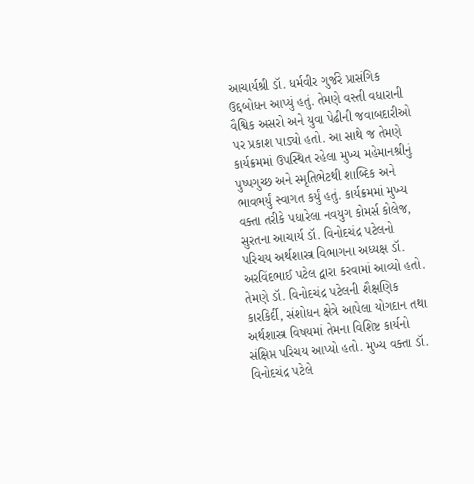આચાર્યશ્રી ડૉ. ધર્મવીર ગુર્જરે પ્રાસંગિક ઉદ્દબોધન આપ્યું હતું. તેમણે વસ્તી વધારાની વૈશ્વિક અસરો અને યુવા પેઢીની જવાબદારીઓ પર પ્રકાશ પાડ્યો હતો. આ સાથે જ તેમણે કાર્યક્રમમાં ઉપસ્થિત રહેલા મુખ્ય મહેમાનશ્રીનું પુષ્પગુચ્છ અને સ્મૃતિભેટથી શાબ્દિક અને ભાવભર્યું સ્વાગત કર્યું હતું. કાર્યક્રમમાં મુખ્ય વક્તા તરીકે પધારેલા નવયુગ કોમર્સ કોલેજ, સુરતના આચાર્ય ડૉ. વિનોદચંદ્ર પટેલનો પરિચય અર્થશાસ્ત્ર વિભાગના અધ્યક્ષ ડૉ. અરવિંદભાઈ પટેલ દ્વારા કરવામાં આવ્યો હતો. તેમણે ડૉ. વિનોદચંદ્ર પટેલની શૈક્ષણિક કારકિર્દી, સંશોધન ક્ષેત્રે આપેલા યોગદાન તથા અર્થશાસ્ત્ર વિષયમાં તેમના વિશિષ્ટ કાર્યનો સંક્ષિપ્ત પરિચય આપ્યો હતો. મુખ્ય વક્તા ડૉ. વિનોદચંદ્ર પટેલે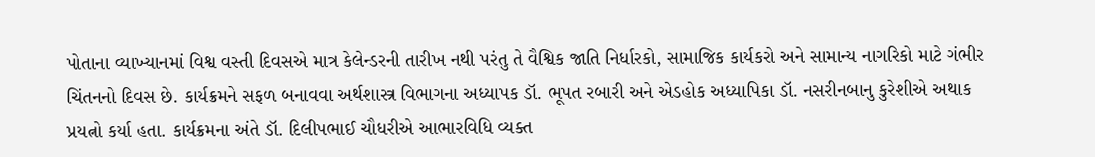પોતાના વ્યાખ્યાનમાં વિશ્વ વસ્તી દિવસએ માત્ર કેલેન્ડરની તારીખ નથી પરંતુ તે વૈશ્વિક જાતિ નિર્ધારકો, સામાજિક કાર્યકરો અને સામાન્ય નાગરિકો માટે ગંભીર ચિંતનનો દિવસ છે. કાર્યક્રમને સફળ બનાવવા અર્થશાસ્ત્ર વિભાગના અધ્યાપક ડૉ. ભૂપત રબારી અને એડહોક અધ્યાપિકા ડૉ. નસરીનબાનુ કુરેશીએ અથાક પ્રયત્નો કર્યા હતા. કાર્યક્રમના અંતે ડૉ. દિલીપભાઈ ચૌધરીએ આભારવિધિ વ્યક્ત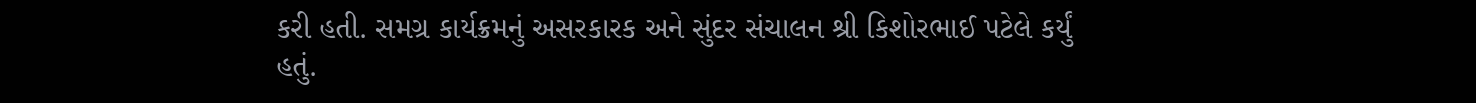કરી હતી. સમગ્ર કાર્યક્રમનું અસરકારક અને સુંદર સંચાલન શ્રી કિશોરભાઈ પટેલે કર્યું હતું.